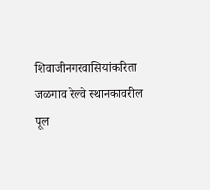शिवाजीनगरवासियांकरिता जळगाव रेल्वे स्थानकावरील पूल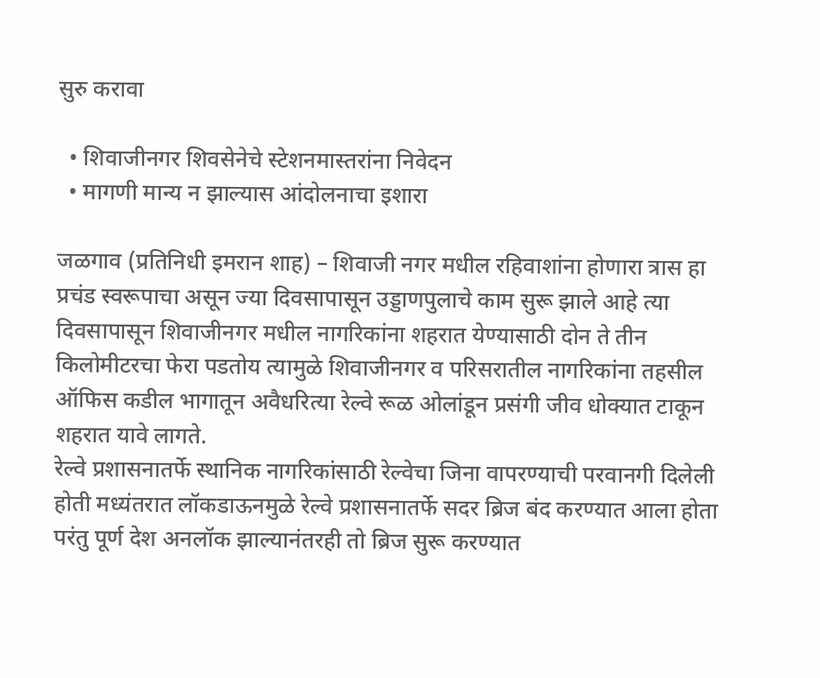सुरु करावा

  • शिवाजीनगर शिवसेनेचे स्टेशनमास्तरांना निवेदन
  • मागणी मान्य न झाल्यास आंदोलनाचा इशारा

जळगाव (प्रतिनिधी इमरान शाह) – शिवाजी नगर मधील रहिवाशांना होणारा त्रास हा प्रचंड स्वरूपाचा असून ज्या दिवसापासून उड्डाणपुलाचे काम सुरू झाले आहे त्या दिवसापासून शिवाजीनगर मधील नागरिकांना शहरात येण्यासाठी दोन ते तीन किलोमीटरचा फेरा पडतोय त्यामुळे शिवाजीनगर व परिसरातील नागरिकांना तहसील ऑफिस कडील भागातून अवैधरित्या रेल्वे रूळ ओलांडून प्रसंगी जीव धोक्यात टाकून शहरात यावे लागते.
रेल्वे प्रशासनातर्फे स्थानिक नागरिकांसाठी रेल्वेचा जिना वापरण्याची परवानगी दिलेली होती मध्यंतरात लॉकडाऊनमुळे रेल्वे प्रशासनातर्फे सदर ब्रिज बंद करण्यात आला होता परंतु पूर्ण देश अनलॉक झाल्यानंतरही तो ब्रिज सुरू करण्यात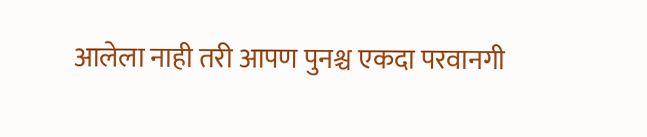आलेला नाही तरी आपण पुनश्च एकदा परवानगी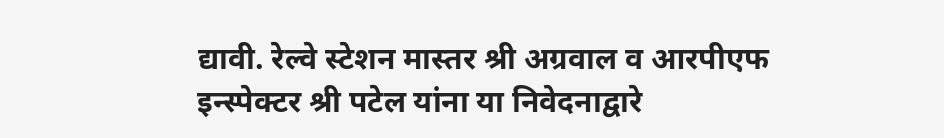द्यावी. रेल्वे स्टेशन मास्तर श्री अग्रवाल व आरपीएफ इन्स्पेक्टर श्री पटेल यांना या निवेदनाद्वारे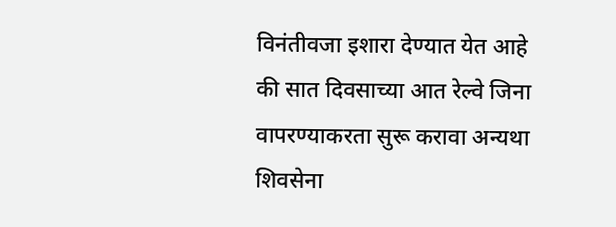विनंतीवजा इशारा देण्यात येत आहे की सात दिवसाच्या आत रेल्वे जिना वापरण्याकरता सुरू करावा अन्यथा शिवसेना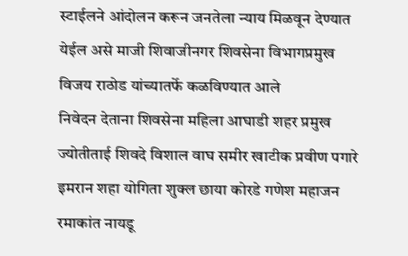स्टाईलने आंदोलन करून जनतेला न्याय मिळवून देण्यात येईल असे माजी शिवाजीनगर शिवसेना विभागप्रमुख विजय राठोड यांच्यातर्फे कळविण्यात आले
निवेदन देताना शिवसेना महिला आघाडी शहर प्रमुख ज्योतीताई शिवदे विशाल वाघ समीर खाटीक प्रवीण पगारे इमरान शहा योगिता शुक्ल छाया कोरडे गणेश महाजन रमाकांत नायडू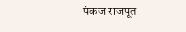पंकज राजपूत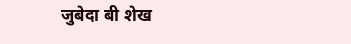जुबेदा बी शेख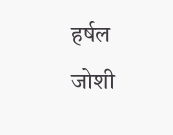हर्षल जोशी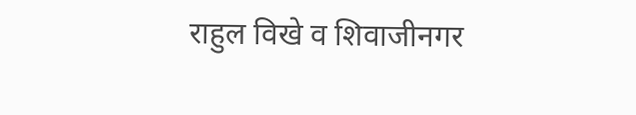राहुल विखे व शिवाजीनगर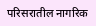परिसरातील नागरिक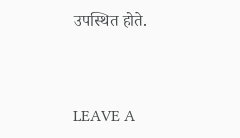उपस्थित होते.



LEAVE A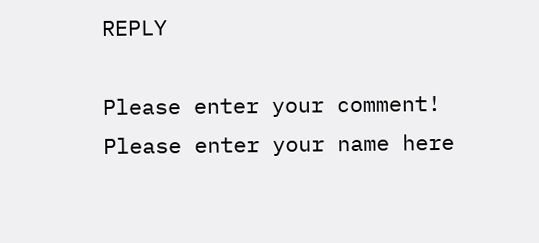REPLY

Please enter your comment!
Please enter your name here